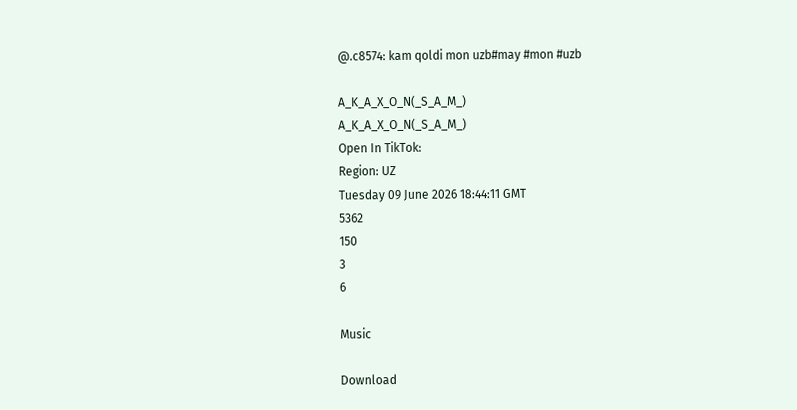@.c8574: kam qoldi mon uzb#may #mon #uzb

A_K_A_X_O_N(_S_A_M_)
A_K_A_X_O_N(_S_A_M_)
Open In TikTok:
Region: UZ
Tuesday 09 June 2026 18:44:11 GMT
5362
150
3
6

Music

Download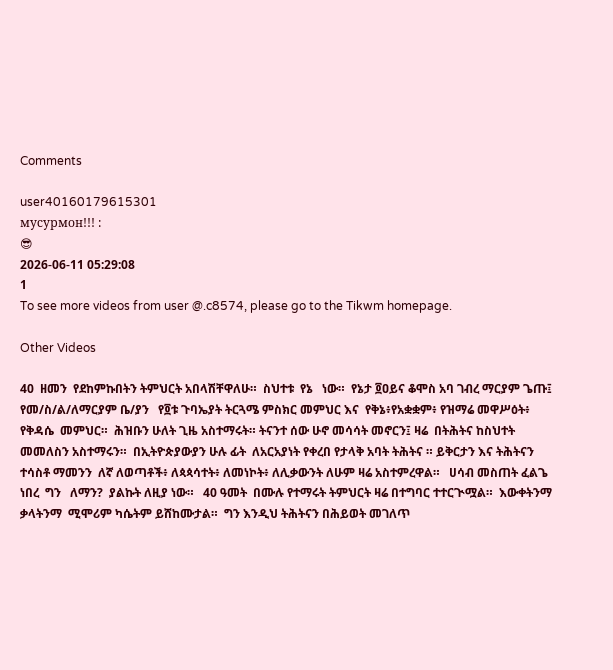Comments

user40160179615301
мусурмон!!! :
😎
2026-06-11 05:29:08
1
To see more videos from user @.c8574, please go to the Tikwm homepage.

Other Videos

40  ዘመን  የደከምኩበትን ትምህርት አበላሽቸዋለሁ።  ስህተቱ  የኔ   ነው።  የኔታ ፬ዐይና ቆሞስ አባ ገብረ ማርያም ጌጡ፤  የመ/ስ/ል/ለማርያም ቤ/ያን   የ፬ቱ ጉባኤያት ትርጓሜ ምስክር መምህር እና  የቅኔ፥የአቋቋም፥ የዝማሬ መዋሥዕት፥ የቅዳሴ  መምህር።  ሕዝቡን ሁለት ጊዜ አስተማሩት። ትናንተ ሰው ሁኖ መሳሳት መኖርን፤ ዛሬ  በትሕትና ከስህተት መመለስን አስተማሩን።  በኢትዮጵያውያን ሁሉ ፊት  ለአርአያነት የቀረበ የታላቅ አባት ትሕትና ። ይቅርታን እና ትሕትናን ተሳስቶ ማመንን  ለኛ ለወጣቶች፥ ለጳጳሳተት፥ ለመነኮት፥ ለሊቃውንት ለሁም ዛሬ አስተምረዋል።   ሀሳብ መስጠት ፈልጌ ነበረ  ግን   ለማን?  ያልኩት ለዚያ ነው።   40 ዓመት  በሙሉ የተማሩት ትምህርት ዛሬ በተግባር ተተርጒሟል።  እውቀትንማ  ቃላትንማ  ሚሞሪም ካሴትም ይሸከሙታል።  ግን እንዲህ ትሕትናን በሕይወት መገለጥ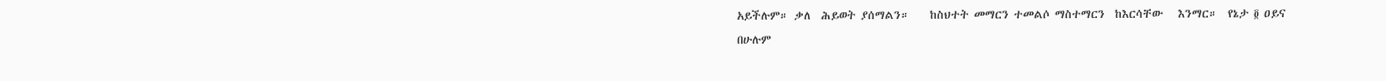አይችሉም። ቃለ  ሕይወት ያሰማልን።    ከስህተት መማርን ተመልሶ ማስተማርን  ከእርሳቸው   እንማር።  የኔታ ፬ ዐይና  በሁሉም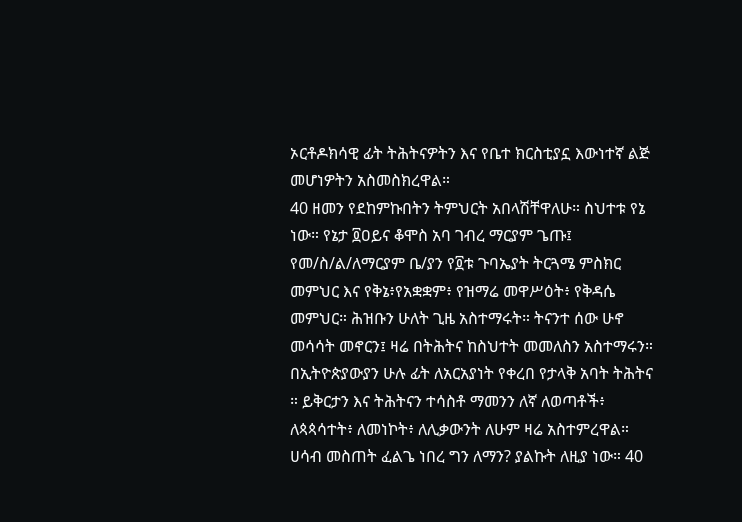ኦርቶዶክሳዊ ፊት ትሕትናዎትን እና የቤተ ክርስቲያኗ እውነተኛ ልጅ መሆነዎትን አስመስክረዋል።
40 ዘመን የደከምኩበትን ትምህርት አበላሽቸዋለሁ። ስህተቱ የኔ ነው። የኔታ ፬ዐይና ቆሞስ አባ ገብረ ማርያም ጌጡ፤ የመ/ስ/ል/ለማርያም ቤ/ያን የ፬ቱ ጉባኤያት ትርጓሜ ምስክር መምህር እና የቅኔ፥የአቋቋም፥ የዝማሬ መዋሥዕት፥ የቅዳሴ መምህር። ሕዝቡን ሁለት ጊዜ አስተማሩት። ትናንተ ሰው ሁኖ መሳሳት መኖርን፤ ዛሬ በትሕትና ከስህተት መመለስን አስተማሩን። በኢትዮጵያውያን ሁሉ ፊት ለአርአያነት የቀረበ የታላቅ አባት ትሕትና ። ይቅርታን እና ትሕትናን ተሳስቶ ማመንን ለኛ ለወጣቶች፥ ለጳጳሳተት፥ ለመነኮት፥ ለሊቃውንት ለሁም ዛሬ አስተምረዋል። ሀሳብ መስጠት ፈልጌ ነበረ ግን ለማን? ያልኩት ለዚያ ነው። 40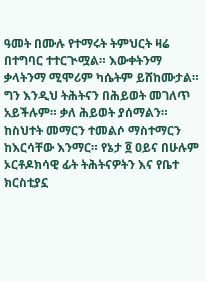ዓመት በሙሉ የተማሩት ትምህርት ዛሬ በተግባር ተተርጒሟል። እውቀትንማ ቃላትንማ ሚሞሪም ካሴትም ይሸከሙታል። ግን እንዲህ ትሕትናን በሕይወት መገለጥ አይችሉም። ቃለ ሕይወት ያሰማልን። ከስህተት መማርን ተመልሶ ማስተማርን ከእርሳቸው እንማር። የኔታ ፬ ዐይና በሁሉም ኦርቶዶክሳዊ ፊት ትሕትናዎትን እና የቤተ ክርስቲያኗ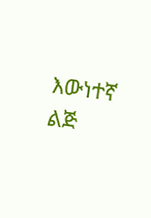እውነተኛ ልጅ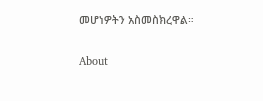መሆነዎትን አስመስክረዋል።

About